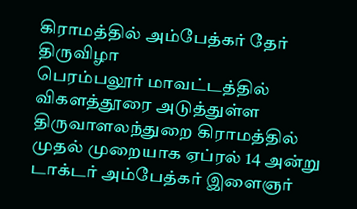கிராமத்தில் அம்பேத்கர் தேர் திருவிழா
பெரம்பலூர் மாவட்டத்தில் விகளத்தூரை அடுத்துள்ள திருவாளலந்துறை கிராமத்தில் முதல் முறையாக ஏப்ரல் 14 அன்று டாக்டர் அம்பேத்கர் இளைஞர்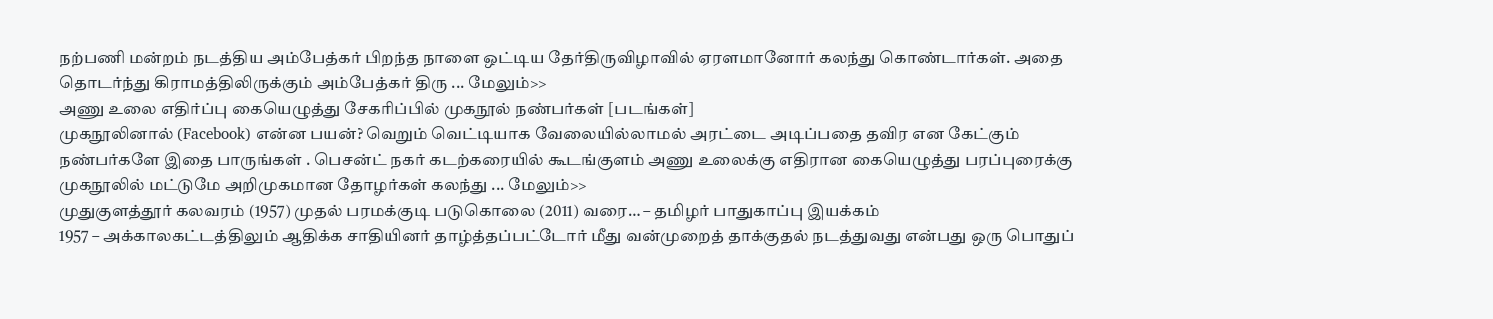நற்பணி மன்றம் நடத்திய அம்பேத்கர் பிறந்த நாளை ஒட்டிய தேர்திருவிழாவில் ஏரளமானோர் கலந்து கொண்டார்கள். அதை தொடர்ந்து கிராமத்திலிருக்கும் அம்பேத்கர் திரு ... மேலும்>>
அணு உலை எதிர்ப்பு கையெழுத்து சேகரிப்பில் முகநூல் நண்பர்கள் [படங்கள்]
முகநூலினால் (Facebook) என்ன பயன்? வெறும் வெட்டியாக வேலையில்லாமல் அரட்டை அடிப்பதை தவிர என கேட்கும் நண்பர்களே இதை பாருங்கள் . பெசன்ட் நகர் கடற்கரையில் கூடங்குளம் அணு உலைக்கு எதிரான கையெழுத்து பரப்புரைக்கு முகநூலில் மட்டுமே அறிமுகமான தோழர்கள் கலந்து ... மேலும்>>
முதுகுளத்தூர் கலவரம் (1957) முதல் பரமக்குடி படுகொலை (2011) வரை… – தமிழர் பாதுகாப்பு இயக்கம்
1957 – அக்காலகட்டத்திலும் ஆதிக்க சாதியினர் தாழ்த்தப்பட்டோர் மீது வன்முறைத் தாக்குதல் நடத்துவது என்பது ஒரு பொதுப்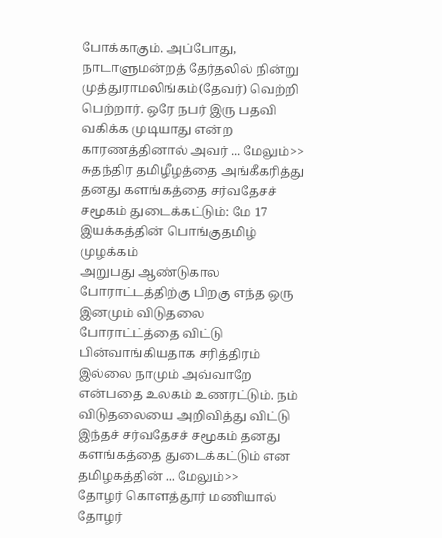போக்காகும். அப்போது, நாடாளுமன்றத் தேர்தலில் நின்று முத்துராமலிங்கம்(தேவர்) வெற்றி பெற்றார். ஒரே நபர் இரு பதவி வகிக்க முடியாது என்ற காரணத்தினால் அவர் ... மேலும்>>
சுதந்திர தமிழீழத்தை அங்கீகரித்து தனது களங்கத்தை சர்வதேசச் சமூகம் துடைக்கட்டும்: மே 17 இயக்கத்தின் பொங்குதமிழ் முழக்கம்
அறுபது ஆண்டுகால போராட்டத்திற்கு பிறகு எந்த ஒரு இனமும் விடுதலை போராட்ட்த்தை விட்டு பின்வாங்கியதாக சரித்திரம் இல்லை நாமும் அவ்வாறே என்பதை உலகம் உணரட்டும். நம் விடுதலையை அறிவித்து விட்டு இந்தச் சர்வதேசச் சமூகம் தனது களங்கத்தை துடைக்கட்டும் என தமிழகத்தின் ... மேலும்>>
தோழர் கொளத்தூர் மணியால் தோழர்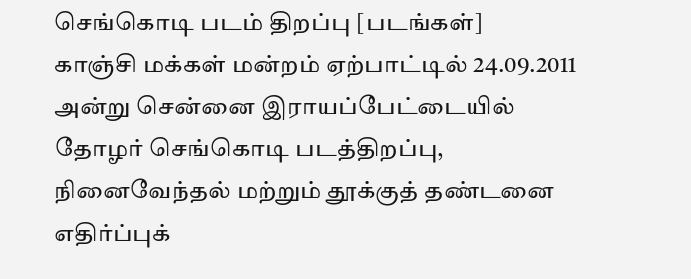செங்கொடி படம் திறப்பு [படங்கள்]
காஞ்சி மக்கள் மன்றம் ஏற்பாட்டில் 24.09.2011 அன்று சென்னை இராயப்பேட்டையில் தோழர் செங்கொடி படத்திறப்பு, நினைவேந்தல் மற்றும் தூக்குத் தண்டனை எதிர்ப்புக்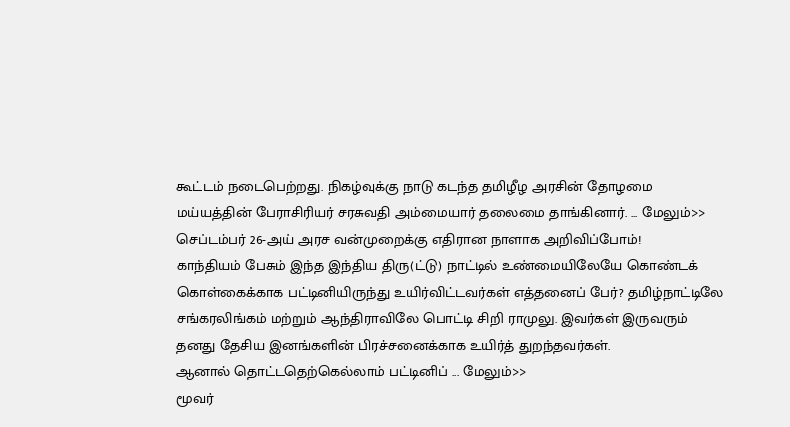கூட்டம் நடைபெற்றது. நிகழ்வுக்கு நாடு கடந்த தமிழீழ அரசின் தோழமை மய்யத்தின் பேராசிரியர் சரசுவதி அம்மையார் தலைமை தாங்கினார். ... மேலும்>>
செப்டம்பர் 26-அய் அரச வன்முறைக்கு எதிரான நாளாக அறிவிப்போம்!
காந்தியம் பேசும் இந்த இந்திய திரு(ட்டு) நாட்டில் உண்மையிலேயே கொண்டக் கொள்கைக்காக பட்டினியிருந்து உயிர்விட்டவர்கள் எத்தனைப் பேர்? தமிழ்நாட்டிலே சங்கரலிங்கம் மற்றும் ஆந்திராவிலே பொட்டி சிறி ராமுலு. இவர்கள் இருவரும் தனது தேசிய இனங்களின் பிரச்சனைக்காக உயிர்த் துறந்தவர்கள்.
ஆனால் தொட்டதெற்கெல்லாம் பட்டினிப் ... மேலும்>>
மூவர்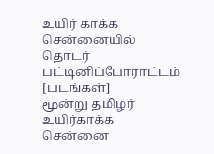உயிர் காக்க சென்னையில் தொடர் பட்டினிப்போராட்டம் [படங்கள்]
மூன்று தமிழர் உயிர்காக்க சென்னை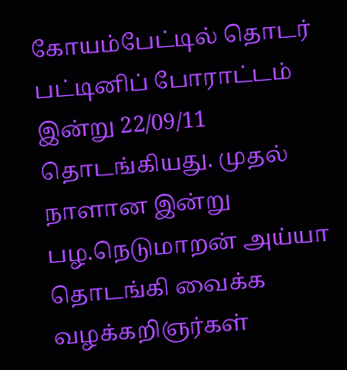கோயம்பேட்டில் தொடர் பட்டினிப் போராட்டம் இன்று 22/09/11 தொடங்கியது. முதல் நாளான இன்று பழ.நெடுமாறன் அய்யா தொடங்கி வைக்க வழக்கறிஞர்கள்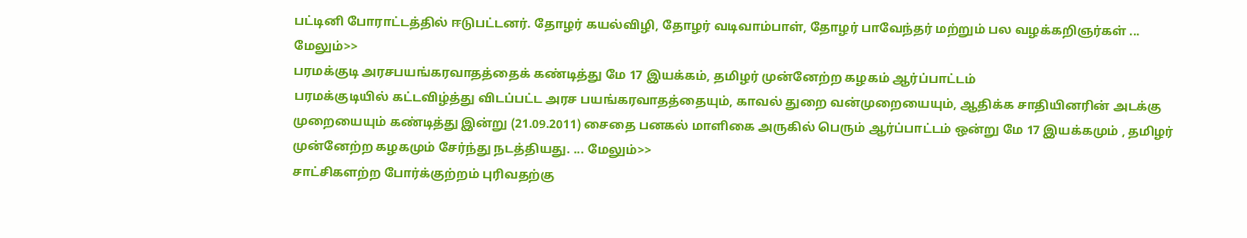பட்டினி போராட்டத்தில் ஈடுபட்டனர். தோழர் கயல்விழி, தோழர் வடிவாம்பாள், தோழர் பாவேந்தர் மற்றும் பல வழக்கறிஞர்கள் ... மேலும்>>
பரமக்குடி அரசபயங்கரவாதத்தைக் கண்டித்து மே 17 இயக்கம், தமிழர் முன்னேற்ற கழகம் ஆர்ப்பாட்டம்
பரமக்குடியில் கட்டவிழ்த்து விடப்பட்ட அரச பயங்கரவாதத்தையும், காவல் துறை வன்முறையையும், ஆதிக்க சாதியினரின் அடக்கு முறையையும் கண்டித்து இன்று (21.09.2011) சைதை பனகல் மாளிகை அருகில் பெரும் ஆர்ப்பாட்டம் ஒன்று மே 17 இயக்கமும் , தமிழர் முன்னேற்ற கழகமும் சேர்ந்து நடத்தியது. ... மேலும்>>
சாட்சிகளற்ற போர்க்குற்றம் புரிவதற்கு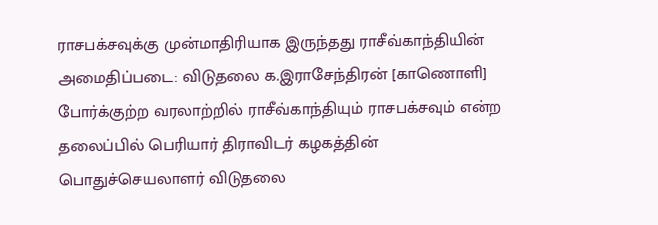ராசபக்சவுக்கு முன்மாதிரியாக இருந்தது ராசீவ்காந்தியின் அமைதிப்படை: விடுதலை க.இராசேந்திரன் [காணொளி]
போர்க்குற்ற வரலாற்றில் ராசீவ்காந்தியும் ராசபக்சவும் என்ற தலைப்பில் பெரியார் திராவிடர் கழகத்தின் பொதுச்செயலாளர் விடுதலை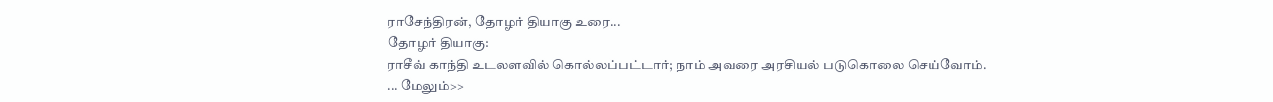ராசேந்திரன், தோழர் தியாகு உரை...
தோழர் தியாகு:
ராசீவ் காந்தி உடலளவில் கொல்லப்பட்டார்; நாம் அவரை அரசியல் படுகொலை செய்வோம்.
... மேலும்>>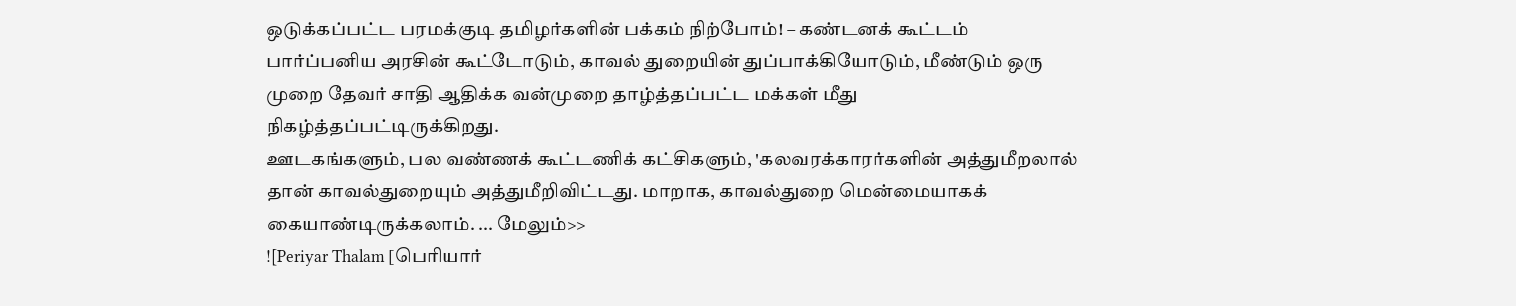ஒடுக்கப்பட்ட பரமக்குடி தமிழர்களின் பக்கம் நிற்போம்! – கண்டனக் கூட்டம்
பார்ப்பனிய அரசின் கூட்டோடும், காவல் துறையின் துப்பாக்கியோடும், மீண்டும் ஒரு முறை தேவர் சாதி ஆதிக்க வன்முறை தாழ்த்தப்பட்ட மக்கள் மீது நிகழ்த்தப்பட்டிருக்கிறது.
ஊடகங்களும், பல வண்ணக் கூட்டணிக் கட்சிகளும், 'கலவரக்காரர்களின் அத்துமீறலால் தான் காவல்துறையும் அத்துமீறிவிட்டது. மாறாக, காவல்துறை மென்மையாகக் கையாண்டிருக்கலாம். ... மேலும்>>
![Periyar Thalam [பெரியார்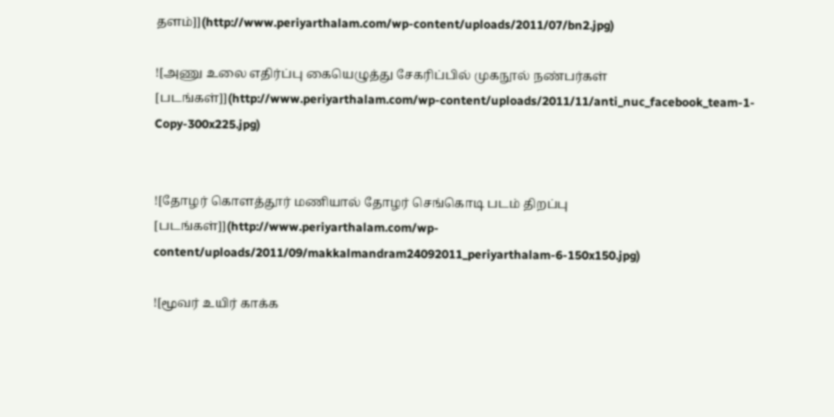தளம்]](http://www.periyarthalam.com/wp-content/uploads/2011/07/bn2.jpg)

![அணு உலை எதிர்ப்பு கையெழுத்து சேகரிப்பில் முகநூல் நண்பர்கள் [படங்கள்]](http://www.periyarthalam.com/wp-content/uploads/2011/11/anti_nuc_facebook_team-1-Copy-300x225.jpg)


![தோழர் கொளத்தூர் மணியால் தோழர் செங்கொடி படம் திறப்பு [படங்கள்]](http://www.periyarthalam.com/wp-content/uploads/2011/09/makkalmandram24092011_periyarthalam-6-150x150.jpg)

![மூவர் உயிர் காக்க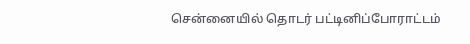சென்னையில் தொடர் பட்டினிப்போராட்டம்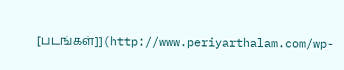[படங்கள்]](http://www.periyarthalam.com/wp-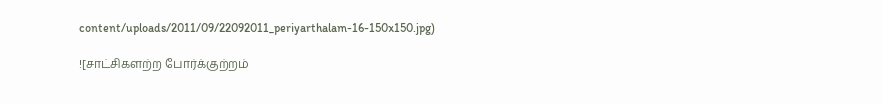content/uploads/2011/09/22092011_periyarthalam-16-150x150.jpg)

![சாட்சிகளற்ற போர்க்குற்றம்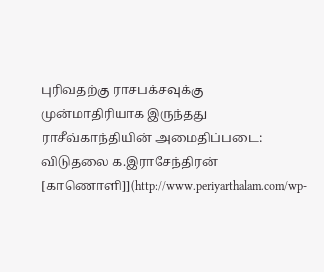புரிவதற்கு ராசபக்சவுக்கு முன்மாதிரியாக இருந்தது ராசீவ்காந்தியின் அமைதிப்படை: விடுதலை க.இராசேந்திரன் [காணொளி]](http://www.periyarthalam.com/wp-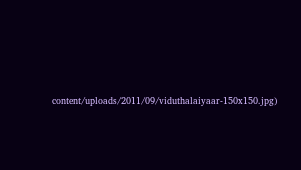content/uploads/2011/09/viduthalaiyaar-150x150.jpg)